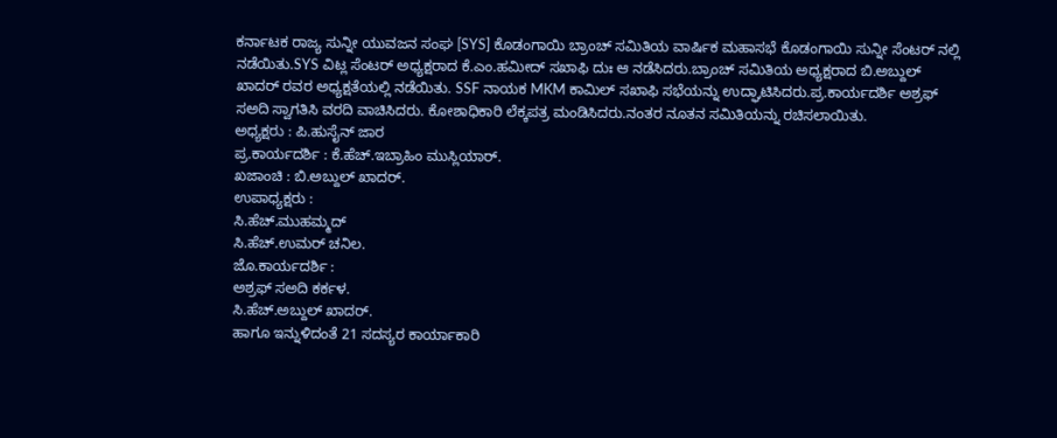ಕರ್ನಾಟಕ ರಾಜ್ಯ ಸುನ್ನೀ ಯುವಜನ ಸಂಘ [SYS] ಕೊಡಂಗಾಯಿ ಬ್ರಾಂಚ್ ಸಮಿತಿಯ ವಾರ್ಷಿಕ ಮಹಾಸಭೆ ಕೊಡಂಗಾಯಿ ಸುನ್ನೀ ಸೆಂಟರ್ ನಲ್ಲಿ ನಡೆಯಿತು.SYS ವಿಟ್ಲ ಸೆಂಟರ್ ಅಧ್ಯಕ್ಷರಾದ ಕೆ.ಎಂ.ಹಮೀದ್ ಸಖಾಫಿ ದುಃ ಆ ನಡೆಸಿದರು.ಬ್ರಾಂಚ್ ಸಮಿತಿಯ ಅಧ್ಯಕ್ಷರಾದ ಬಿ.ಅಬ್ದುಲ್ ಖಾದರ್ ರವರ ಅಧ್ಯಕ್ಷತೆಯಲ್ಲಿ ನಡೆಯಿತು. SSF ನಾಯಕ MKM ಕಾಮಿಲ್ ಸಖಾಫಿ ಸಭೆಯನ್ನು ಉದ್ಘಾಟಿಸಿದರು.ಪ್ರ.ಕಾರ್ಯದರ್ಶಿ ಅಶ್ರಫ್ ಸಅದಿ ಸ್ವಾಗತಿಸಿ ವರದಿ ವಾಚಿಸಿದರು. ಕೋಶಾಧಿಕಾರಿ ಲೆಕ್ಕಪತ್ರ ಮಂಡಿಸಿದರು.ನಂತರ ನೂತನ ಸಮಿತಿಯನ್ನು ರಚಿಸಲಾಯಿತು.
ಅಧ್ಯಕ್ಷರು : ಪಿ.ಹುಸೈನ್ ಜಾರ
ಪ್ರ.ಕಾರ್ಯದರ್ಶಿ : ಕೆ.ಹೆಚ್.ಇಬ್ರಾಹಿಂ ಮುಸ್ಲಿಯಾರ್.
ಖಜಾಂಚಿ : ಬಿ.ಅಬ್ದುಲ್ ಖಾದರ್.
ಉಪಾಧ್ಯಕ್ಷರು :
ಸಿ.ಹೆಚ್.ಮುಹಮ್ಮದ್
ಸಿ.ಹೆಚ್.ಉಮರ್ ಚನಿಲ.
ಜೊ.ಕಾರ್ಯದರ್ಶಿ :
ಅಶ್ರಫ್ ಸಅದಿ ಕರ್ಕಳ.
ಸಿ.ಹೆಚ್.ಅಬ್ದುಲ್ ಖಾದರ್.
ಹಾಗೂ ಇನ್ನುಳಿದಂತೆ 21 ಸದಸ್ಯರ ಕಾರ್ಯಾಕಾರಿ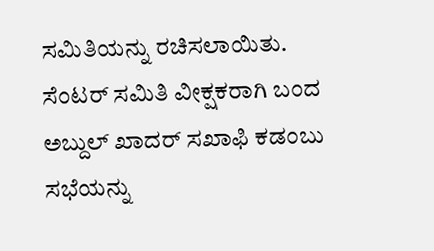ಸಮಿತಿಯನ್ನು ರಚಿಸಲಾಯಿತು.
ಸೆಂಟರ್ ಸಮಿತಿ ವೀಕ್ಷಕರಾಗಿ ಬಂದ ಅಬ್ದುಲ್ ಖಾದರ್ ಸಖಾಫಿ ಕಡಂಬು ಸಭೆಯನ್ನು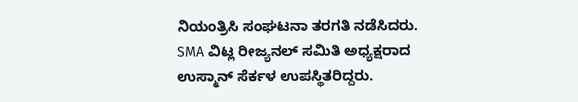ನಿಯಂತ್ರಿಸಿ ಸಂಘಟನಾ ತರಗತಿ ನಡೆಸಿದರು. SMA ವಿಟ್ಲ ರೀಜ್ಯನಲ್ ಸಮಿತಿ ಅಧ್ಯಕ್ಷರಾದ ಉಸ್ಮಾನ್ ಸೆರ್ಕಳ ಉಪಸ್ಥಿತರಿದ್ದರು.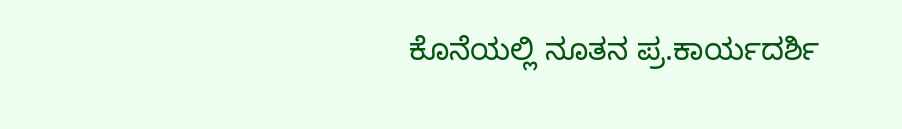ಕೊನೆಯಲ್ಲಿ ನೂತನ ಪ್ರ.ಕಾರ್ಯದರ್ಶಿ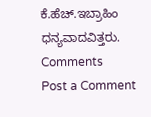ಕೆ.ಹೆಚ್.ಇಬ್ರಾಹಿಂ ಧನ್ಯವಾದವಿತ್ತರು.
Comments
Post a Comment